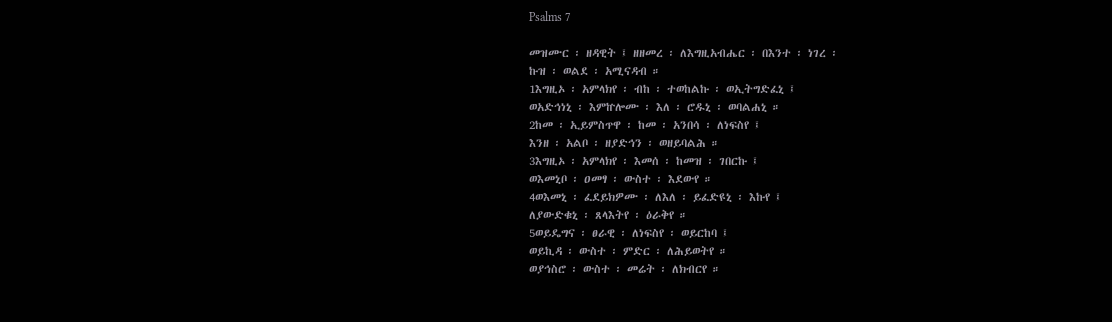Psalms 7

መዝሙር ፡ ዘዳዊት ፤ ዘዘመረ ፡ ለእግዚአብሔር ፡ በእንተ ፡ ነገረ ፡
ኩዝ ፡ ወልደ ፡ አሚናዳብ ።
1እግዚኦ ፡ አምላክየ ፡ ብከ ፡ ተወከልኩ ፡ ወኢትግድፈኒ ፤
ወአድኅነኒ ፡ እምኵሎሙ ፡ እለ ፡ ሮዱኒ ፡ ወባልሐኒ ።
2ከመ ፡ ኢይምስጥዋ ፡ ከመ ፡ አንበሳ ፡ ለነፍስየ ፤
እንዘ ፡ አልቦ ፡ ዘያድኅን ፡ ወዘይባልሕ ።
3እግዚኦ ፡ አምላክየ ፡ እመሰ ፡ ከመዝ ፡ ገበርኩ ፤
ወእመኒቦ ፡ ዐመፃ ፡ ውስተ ፡ እደውየ ።
4ወእመኒ ፡ ፈደይክዎሙ ፡ ለእለ ፡ ይፈድዩኒ ፡ እኩየ ፤
ለያውድቁኒ ፡ ጸላእትየ ፡ ዕራቅየ ።
5ወይዴግና ፡ ፀራዊ ፡ ለነፍስየ ፡ ወይርከባ ፤
ወይኪዳ ፡ ውስተ ፡ ምድር ፡ ለሕይወትየ ።
ወያኅስሮ ፡ ውስተ ፡ መሬት ፡ ለክብርየ ።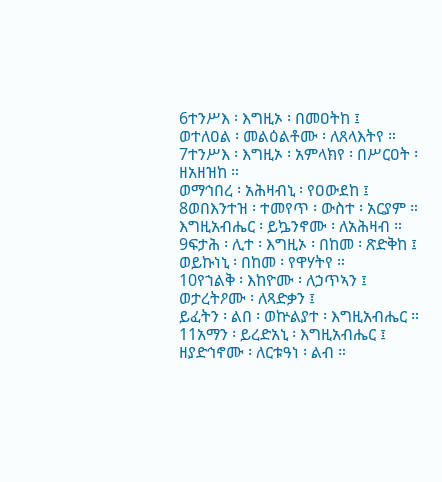6ተንሥእ ፡ እግዚኦ ፡ በመዐትከ ፤
ወተለዐል ፡ መልዕልቶሙ ፡ ለጸላእትየ ።
7ተንሥእ ፡ እግዚኦ ፡ አምላክየ ፡ በሥርዐት ፡ ዘአዘዝከ ።
ወማኅበረ ፡ አሕዛብኒ ፡ የዐውደከ ፤
8ወበእንተዝ ፡ ተመየጥ ፡ ውስተ ፡ አርያም ።
እግዚአብሔር ፡ ይኴንኖሙ ፡ ለአሕዛብ ።
9ፍታሕ ፡ ሊተ ፡ እግዚኦ ፡ በከመ ፡ ጽድቅከ ፤
ወይኩነኒ ፡ በከመ ፡ የዋሃትየ ።
10የኀልቅ ፡ እከዮሙ ፡ ለኃጥኣን ፤
ወታረትዖሙ ፡ ለጻድቃን ፤
ይፈትን ፡ ልበ ፡ ወኵልያተ ፡ እግዚአብሔር ።
11አማን ፡ ይረድአኒ ፡ እግዚአብሔር ፤
ዘያድኅኖሙ ፡ ለርቱዓነ ፡ ልብ ።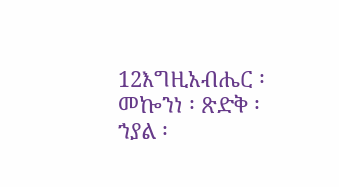12እግዚአብሔር ፡ መኰንነ ፡ ጽድቅ ፡
ኀያል ፡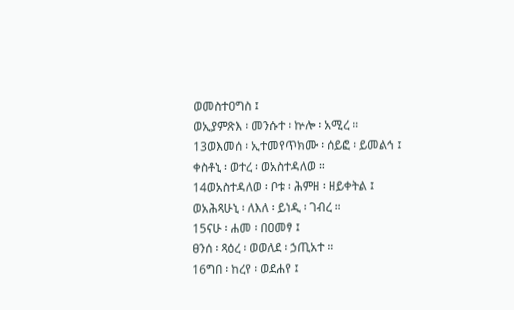ወመስተዐግስ ፤
ወኢያምጽእ ፡ መንሱተ ፡ ኵሎ ፡ አሚረ ።
13ወእመሰ ፡ ኢተመየጥክሙ ፡ ሰይፎ ፡ ይመልኅ ፤
ቀስቶኒ ፡ ወተረ ፡ ወአስተዳለወ ።
14ወአስተዳለወ ፡ ቦቱ ፡ ሕምዘ ፡ ዘይቀትል ፤
ወአሕጻሁኒ ፡ ለእለ ፡ ይነዲ ፡ ገብረ ።
15ናሁ ፡ ሐመ ፡ በዐመፃ ፤
ፀንሰ ፡ ጻዕረ ፡ ወወለደ ፡ ኃጢአተ ።
16ግበ ፡ ከረየ ፡ ወደሐየ ፤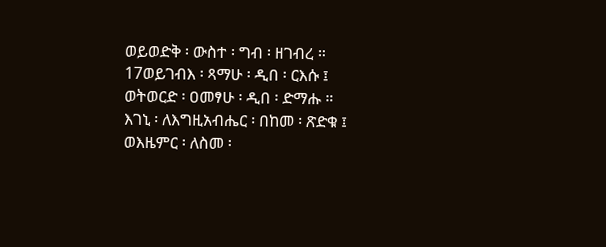ወይወድቅ ፡ ውስተ ፡ ግብ ፡ ዘገብረ ።
17ወይገብእ ፡ ጻማሁ ፡ ዲበ ፡ ርእሱ ፤
ወትወርድ ፡ ዐመፃሁ ፡ ዲበ ፡ ድማሑ ።
እገኒ ፡ ለእግዚአብሔር ፡ በከመ ፡ ጽድቁ ፤
ወእዜምር ፡ ለስመ ፡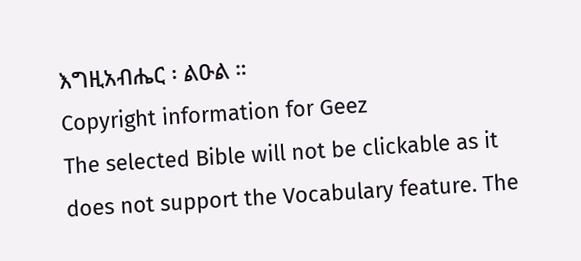እግዚአብሔር ፡ ልዑል ።
Copyright information for Geez
The selected Bible will not be clickable as it does not support the Vocabulary feature. The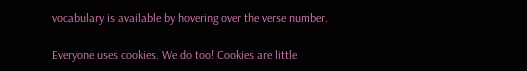vocabulary is available by hovering over the verse number.

Everyone uses cookies. We do too! Cookies are little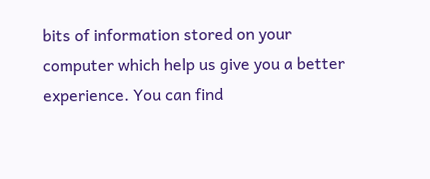bits of information stored on your computer which help us give you a better experience. You can find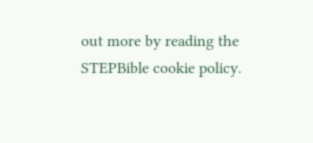out more by reading the STEPBible cookie policy.